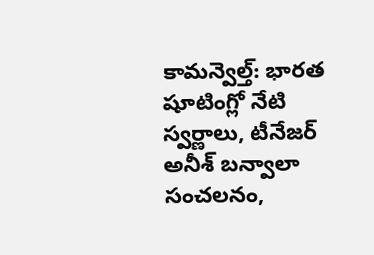కామన్వెల్త్: భారత షూటింగ్లో నేటి స్వర్ణాలు, టీనేజర్ అనీశ్ బన్వాలా సంచలనం,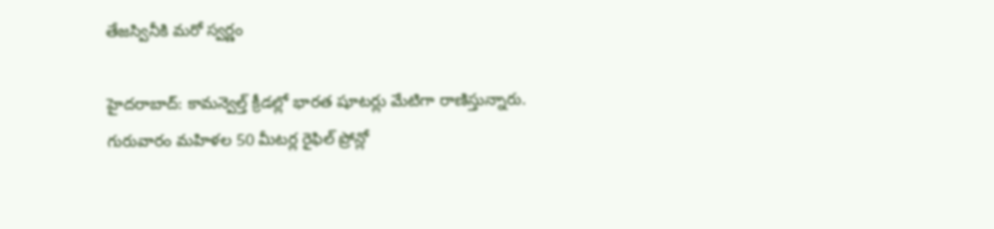తేజస్వినీకి మరో స్వర్ణం

హైదరాబాద్: కామన్వెల్త్ క్రీడల్లో భారత షూటర్లు మేటిగా రాణిస్తున్నారు. గురువారం మహిళల 50 మీటర్ల రైఫిల్ ప్రోన్లో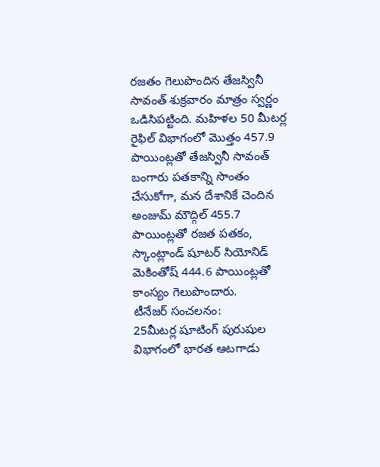రజతం గెలుపొందిన తేజస్వినీ సావంత్ శుక్రవారం మాత్రం స్వర్ణం ఒడిసిపట్టింది. మహిళల 50 మీటర్ల రైఫిల్ విభాగంలో మొత్తం 457.9 పాయింట్లతో తేజస్వినీ సావంత్ బంగారు పతకాన్ని సొంతం చేసుకోగా, మన దేశానికే చెందిన అంజుమ్ మౌద్గిల్ 455.7 పాయింట్లతో రజత పతకం, స్కాంట్లాండ్ షూటర్ సియోనిడ్ మెకింతోష్ 444.6 పాయింట్లతో కాంస్యం గెలుపొందారు.
టీనేజర్ సంచలనం:
25మీటర్ల షూటింగ్ పురుషుల విభాగంలో భారత ఆటగాడు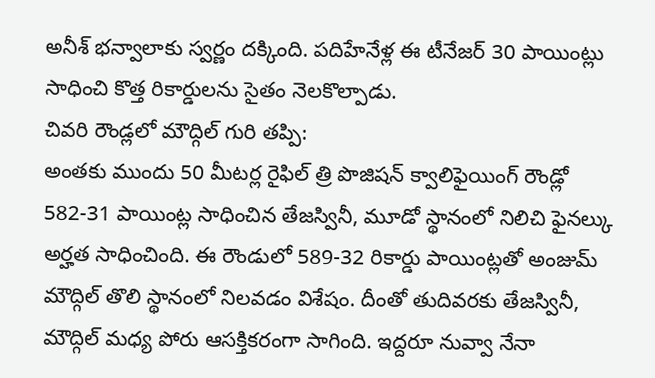అనీశ్ భన్వాలాకు స్వర్ణం దక్కింది. పదిహేనేళ్ల ఈ టీనేజర్ 30 పాయింట్లు సాధించి కొత్త రికార్డులను సైతం నెలకొల్పాడు.
చివరి రౌండ్లలో మౌద్గిల్ గురి తప్పి:
అంతకు ముందు 50 మీటర్ల రైఫిల్ త్రి పొజిషన్ క్వాలిఫైయింగ్ రౌండ్లో 582-31 పాయింట్ల సాధించిన తేజస్వినీ, మూడో స్థానంలో నిలిచి ఫైనల్కు అర్హత సాధించింది. ఈ రౌండులో 589-32 రికార్డు పాయింట్లతో అంజుమ్ మౌద్గిల్ తొలి స్థానంలో నిలవడం విశేషం. దీంతో తుదివరకు తేజస్వినీ, మౌద్గిల్ మధ్య పోరు ఆసక్తికరంగా సాగింది. ఇద్దరూ నువ్వా నేనా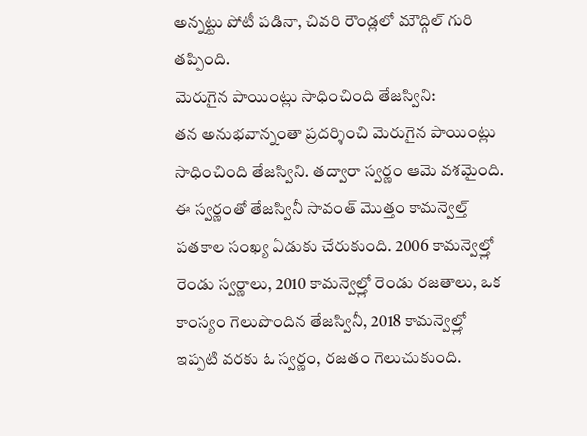అన్నట్టు పోటీ పడినా, చివరి రౌండ్లలో మౌద్గిల్ గురి తప్పింది.
మెరుగైన పాయింట్లు సాధించింది తేజస్విని:
తన అనుభవాన్నంతా ప్రదర్శించి మెరుగైన పాయింట్లు సాధించింది తేజస్విని. తద్వారా స్వర్ణం ఆమె వశమైంది. ఈ స్వర్ణంతో తేజస్వినీ సావంత్ మొత్తం కామన్వెల్త్ పతకాల సంఖ్య ఏడుకు చేరుకుంది. 2006 కామన్వెల్త్లో రెండు స్వర్ణాలు, 2010 కామన్వెల్త్లో రెండు రజతాలు, ఒక కాంస్యం గెలుపొందిన తేజస్వినీ, 2018 కామన్వెల్త్లో ఇప్పటి వరకు ఓ స్వర్ణం, రజతం గెలుచుకుంది.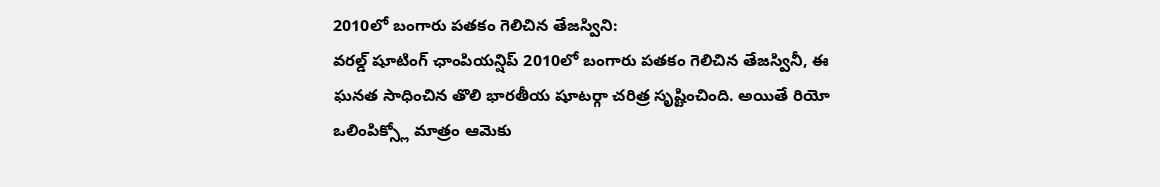2010లో బంగారు పతకం గెలిచిన తేజస్విని:
వరల్డ్ షూటింగ్ ఛాంపియన్షిప్ 2010లో బంగారు పతకం గెలిచిన తేజస్వినీ, ఈ ఘనత సాధించిన తొలి భారతీయ షూటర్గా చరిత్ర సృష్టించింది. అయితే రియో ఒలింపిక్స్లో మాత్రం ఆమెకు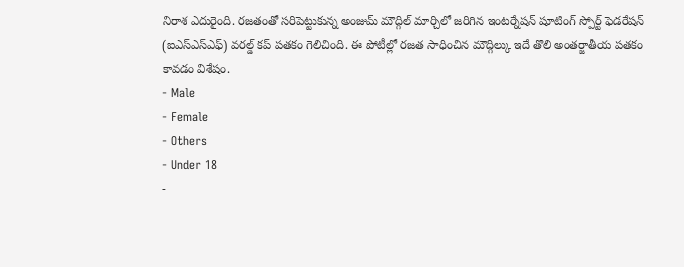నిరాశ ఎదురైంది. రజతంతో సరిపెట్టుకున్న అంజుమ్ మౌద్గిల్ మార్చిలో జరిగిన ఇంటర్నేషన్ షూటింగ్ స్పోర్ట్ ఫెడరేషన్ (ఐఎస్ఎస్ఎఫ్) వరల్డ్ కప్ పతకం గెలిచింది. ఈ పోటీల్లో రజత సాధించిన మౌద్గిల్కు ఇదే తొలి అంతర్జాతీయ పతకం కావడం విశేషం.
- Male
- Female
- Others
- Under 18
-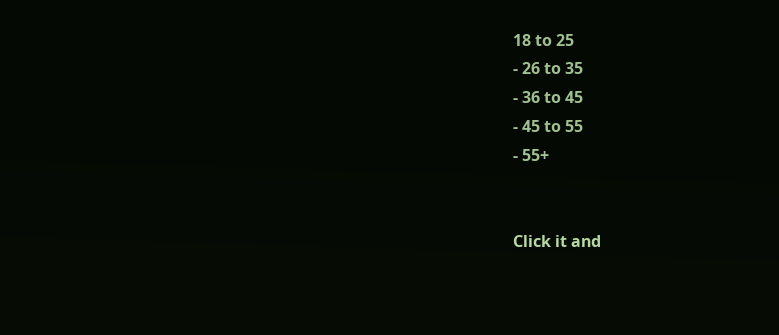18 to 25
- 26 to 35
- 36 to 45
- 45 to 55
- 55+


Click it and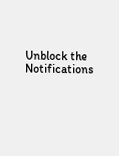Unblock the Notifications